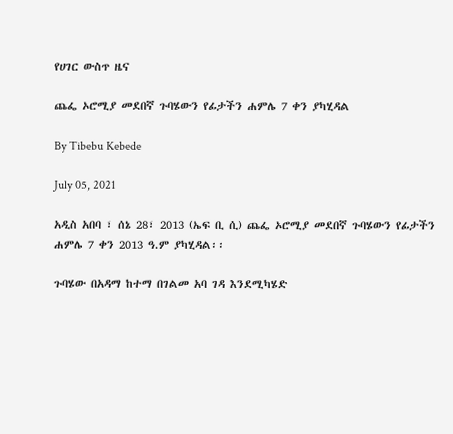የሀገር ውስጥ ዜና

ጨፌ ኦሮሚያ መደበኛ ጉባሄውን የፊታችን ሐምሌ 7 ቀን ያካሂዳል

By Tibebu Kebede

July 05, 2021

አዲስ አበባ ፣ ሰኔ 28፣ 2013 (ኤፍ ቢ ሲ) ጨፌ ኦሮሚያ መደበኛ ጉባሄውን የፊታችን ሐምሌ 7 ቀን 2013 ዓ.ም ያካሂዳል፡፡

ጉባሄው በአዳማ ከተማ በገልመ አባ ገዳ እንደሚካሄድ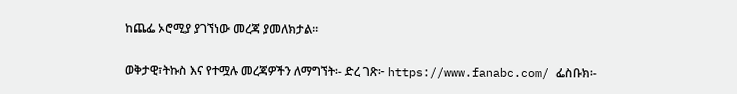ከጨፌ ኦሮሚያ ያገኘነው መረጃ ያመለክታል፡፡

ወቅታዊ፣ትኩስ እና የተሟሉ መረጃዎችን ለማግኘት፡- ድረ ገጽ፦ https://www.fanabc.com/ ፌስቡክ፡-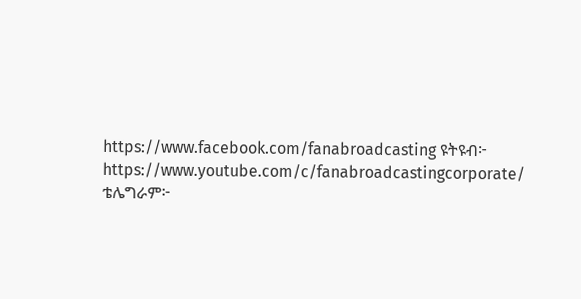https://www.facebook.com/fanabroadcasting ዩትዩብ፦ https://www.youtube.com/c/fanabroadcastingcorporate/ ቴሌግራም፦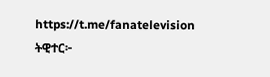https://t.me/fanatelevision ትዊተር፦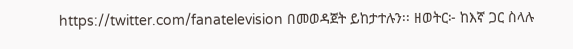https://twitter.com/fanatelevision በመወዳጀት ይከታተሉን፡፡ ዘወትር፦ ከእኛ ጋር ስላሉ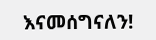እናመሰግናለን!